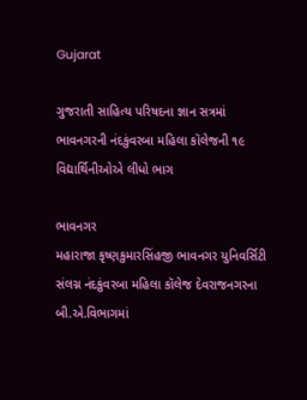Gujarat

ગુજરાતી સાહિત્ય પરિષદના જ્ઞાન સત્રમાં ભાવનગરની નંદકુંવરબા મહિલા કૉલેજની ૧૯ વિદ્યાર્થિનીઓએ લીધો ભાગ

ભાવનગર
મહારાજા કૃષ્ણકુમારસિંહજી ભાવનગર યુનિવર્સિટી સંલગ્ન નંદકુંવરબા મહિલા કૉલેજ દેવરાજનગરના બી.એ.વિભાગમાં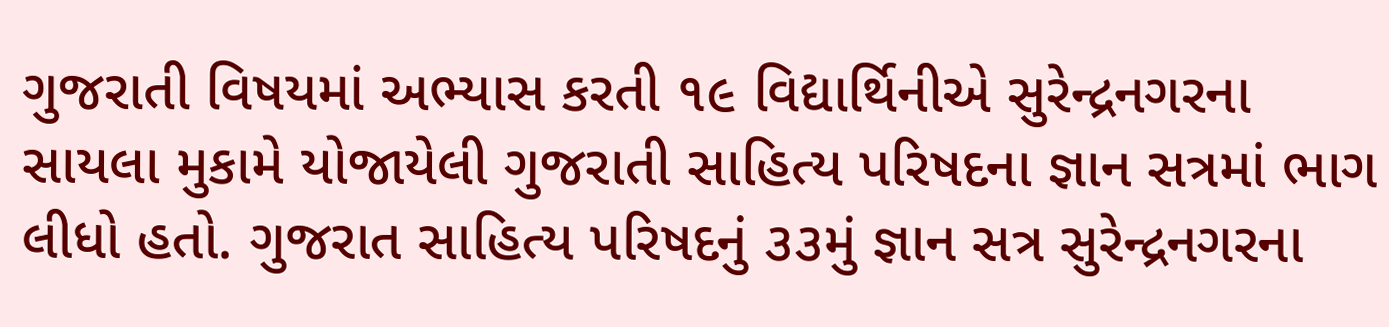ગુજરાતી વિષયમાં અભ્યાસ કરતી ૧૯ વિદ્યાર્થિનીએ સુરેન્દ્રનગરના સાયલા મુકામે યોજાયેલી ગુજરાતી સાહિત્ય પરિષદના જ્ઞાન સત્રમાં ભાગ લીધો હતો. ગુજરાત સાહિત્ય પરિષદનું ૩૩મું જ્ઞાન સત્ર સુરેન્દ્રનગરના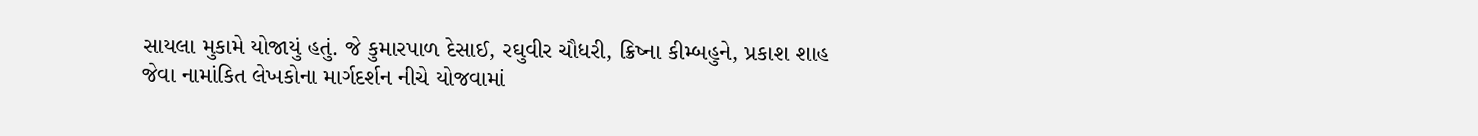સાયલા મુકામે યોજાયું હતું. જે કુમારપાળ દેસાઈ, રઘુવીર ચૌધરી, ક્રિષ્ના કીમ્બહુને, પ્રકાશ શાહ જેવા નામાંકિત લેખકોના માર્ગદર્શન નીચે યોજવામાં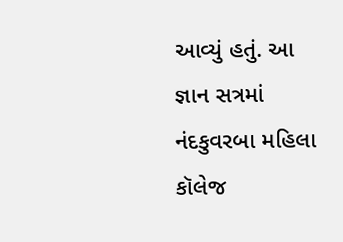આવ્યું હતું. આ જ્ઞાન સત્રમાં નંદકુવરબા મહિલા કૉલેજ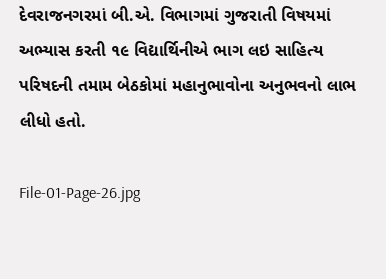દેવરાજનગરમાં બી.એ. વિભાગમાં ગુજરાતી વિષયમાં અભ્યાસ કરતી ૧૯ વિદ્યાર્થિનીએ ભાગ લઇ સાહિત્ય પરિષદની તમામ બેઠકોમાં મહાનુભાવોના અનુભવનો લાભ લીધો હતો.

File-01-Page-26.jpg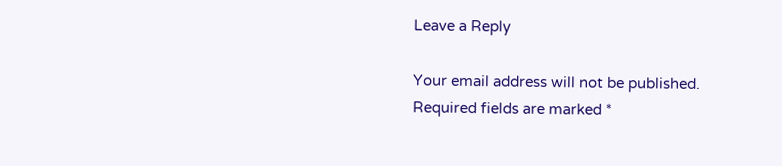Leave a Reply

Your email address will not be published. Required fields are marked *